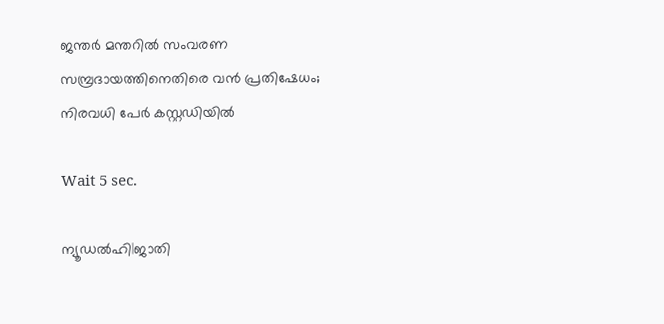ജന്തര്‍ മന്തറില്‍ സംവരണ സമ്പ്രദായത്തിനെതിരെ വന്‍ പ്രതിഷേധം; നിരവധി പേര്‍ കസ്റ്റഡിയില്‍

Wait 5 sec.

ന്യൂഡല്‍ഹി|ജാതി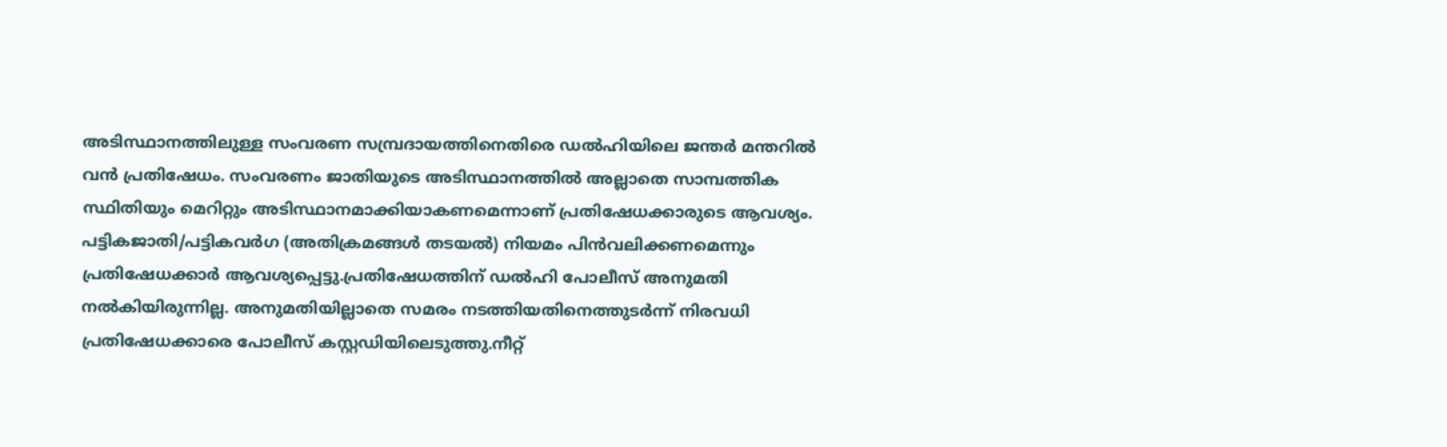അടിസ്ഥാനത്തിലുള്ള സംവരണ സമ്പ്രദായത്തിനെതിരെ ഡല്‍ഹിയിലെ ജന്തര്‍ മന്തറില്‍ വന്‍ പ്രതിഷേധം. സംവരണം ജാതിയുടെ അടിസ്ഥാനത്തില്‍ അല്ലാതെ സാമ്പത്തിക സ്ഥിതിയും മെറിറ്റും അടിസ്ഥാനമാക്കിയാകണമെന്നാണ് പ്രതിഷേധക്കാരുടെ ആവശ്യം. പട്ടികജാതി/പട്ടികവര്‍ഗ (അതിക്രമങ്ങള്‍ തടയല്‍) നിയമം പിന്‍വലിക്കണമെന്നും പ്രതിഷേധക്കാര്‍ ആവശ്യപ്പെട്ടു.പ്രതിഷേധത്തിന് ഡല്‍ഹി പോലീസ് അനുമതി നല്‍കിയിരുന്നില്ല. അനുമതിയില്ലാതെ സമരം നടത്തിയതിനെത്തുടര്‍ന്ന് നിരവധി പ്രതിഷേധക്കാരെ പോലീസ് കസ്റ്റഡിയിലെടുത്തു.നീറ്റ്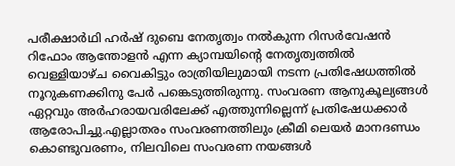പരീക്ഷാര്‍ഥി ഹര്‍ഷ് ദുബെ നേതൃത്വം നല്‍കുന്ന റിസര്‍വേഷന്‍ റിഫോം ആന്തോളന്‍ എന്ന ക്യാമ്പയിന്റെ നേതൃത്വത്തില്‍ വെള്ളിയാഴ്ച വൈകിട്ടും രാത്രിയിലുമായി നടന്ന പ്രതിഷേധത്തില്‍ നൂറുകണക്കിനു പേര്‍ പങ്കെടുത്തിരുന്നു. സംവരണ ആനുകൂല്യങ്ങള്‍ ഏറ്റവും അര്‍ഹരായവരിലേക്ക് എത്തുന്നില്ലെന്ന് പ്രതിഷേധക്കാര്‍ ആരോപിച്ചു.എല്ലാതരം സംവരണത്തിലും ക്രീമി ലെയര്‍ മാനദണ്ഡം കൊണ്ടുവരണം, നിലവിലെ സംവരണ നയങ്ങള്‍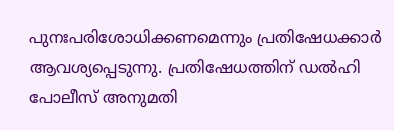പുനഃപരിശോധിക്കണമെന്നും പ്രതിഷേധക്കാര്‍ ആവശ്യപ്പെടുന്നു. പ്രതിഷേധത്തിന് ഡല്‍ഹി പോലീസ് അനുമതി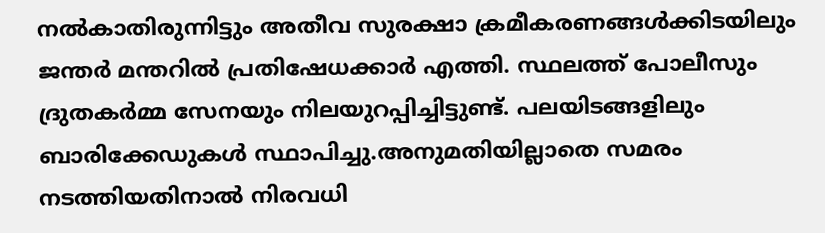നല്‍കാതിരുന്നിട്ടും അതീവ സുരക്ഷാ ക്രമീകരണങ്ങള്‍ക്കിടയിലും ജന്തര്‍ മന്തറില്‍ പ്രതിഷേധക്കാര്‍ എത്തി. സ്ഥലത്ത് പോലീസും ദ്രുതകര്‍മ്മ സേനയും നിലയുറപ്പിച്ചിട്ടുണ്ട്. പലയിടങ്ങളിലും ബാരിക്കേഡുകള്‍ സ്ഥാപിച്ചു.അനുമതിയില്ലാതെ സമരം നടത്തിയതിനാല്‍ നിരവധി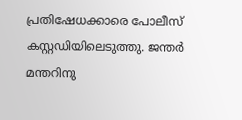പ്രതിഷേധക്കാരെ പോലീസ് കസ്റ്റഡിയിലെടുത്തു. ജന്തര്‍ മന്തറിനു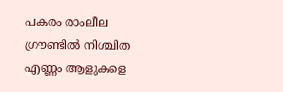പകരം രാംലീല ഗ്രൗണ്ടില്‍ നിശ്ചിത എണ്ണം ആളുകളെ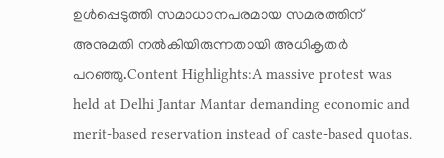ഉള്‍പ്പെടുത്തി സമാധാനപരമായ സമരത്തിന് അനുമതി നല്‍കിയിരുന്നതായി അധികൃതര്‍ പറഞ്ഞു.Content Highlights:A massive protest was held at Delhi Jantar Mantar demanding economic and merit-based reservation instead of caste-based quotas.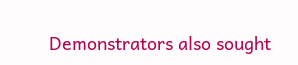Demonstrators also sought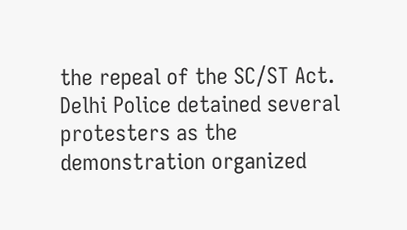the repeal of the SC/ST Act. Delhi Police detained several protesters as the demonstration organized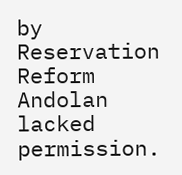by Reservation Reform Andolan lacked permission.